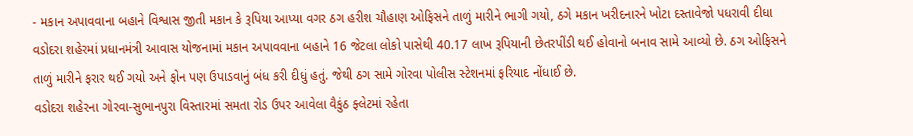- મકાન અપાવવાના બહાને વિશ્વાસ જીતી મકાન કે રૂપિયા આપ્યા વગર ઠગ હરીશ ચૌહાણ ઓફિસને તાળું મારીને ભાગી ગયો, ઠગે મકાન ખરીદનારને ખોટા દસ્તાવેજો પધરાવી દીધા
વડોદરા શહેરમાં પ્રધાનમંત્રી આવાસ યોજનામાં મકાન અપાવવાના બહાને 16 જેટલા લોકો પાસેથી 40.17 લાખ રૂપિયાની છેતરપીંડી થઈ હોવાનો બનાવ સામે આવ્યો છે. ઠગ ઓફિસને તાળું મારીને ફરાર થઈ ગયો અને ફોન પણ ઉપાડવાનું બંધ કરી દીધું હતું. જેથી ઠગ સામે ગોરવા પોલીસ સ્ટેશનમાં ફરિયાદ નોંધાઈ છે.
વડોદરા શહેરના ગોરવા-સુભાનપુરા વિસ્તારમાં સમતા રોડ ઉપર આવેલા વૈકુંઠ ફ્લેટમાં રહેતા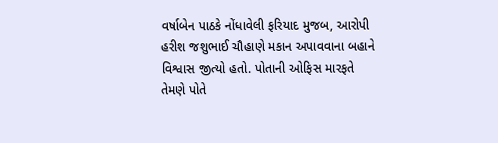વર્ષાબેન પાઠકે નોંધાવેલી ફરિયાદ મુજબ, આરોપી હરીશ જશુભાઈ ચૌહાણે મકાન અપાવવાના બહાને વિશ્વાસ જીત્યો હતો. પોતાની ઓફિસ મારફતે તેમણે પોતે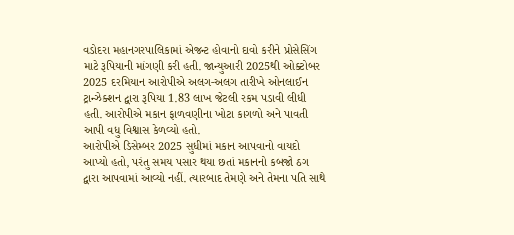વડોદરા મહાનગરપાલિકામાં એજન્ટ હોવાનો દાવો કરીને પ્રોસેસિંગ માટે રૂપિયાની માંગણી કરી હતી. જાન્યુઆરી 2025થી ઓક્ટોબર 2025 દરમિયાન આરોપીએ અલગ-અલગ તારીખે ઓનલાઈન ટ્રાન્ઝેક્શન દ્વારા રૂપિયા 1.83 લાખ જેટલી રકમ પડાવી લીધી હતી. આરોપીએ મકાન ફાળવણીના ખોટા કાગળો અને પાવતી આપી વધુ વિશ્વાસ કેળવ્યો હતો.
આરોપીએ ડિસેમ્બર 2025 સુધીમાં મકાન આપવાનો વાયદો આપ્યો હતો, પરંતુ સમય પસાર થયા છતાં મકાનનો કબજો ઠગ દ્વારા આપવામાં આવ્યો નહીં. ત્યારબાદ તેમણે અને તેમના પતિ સાથે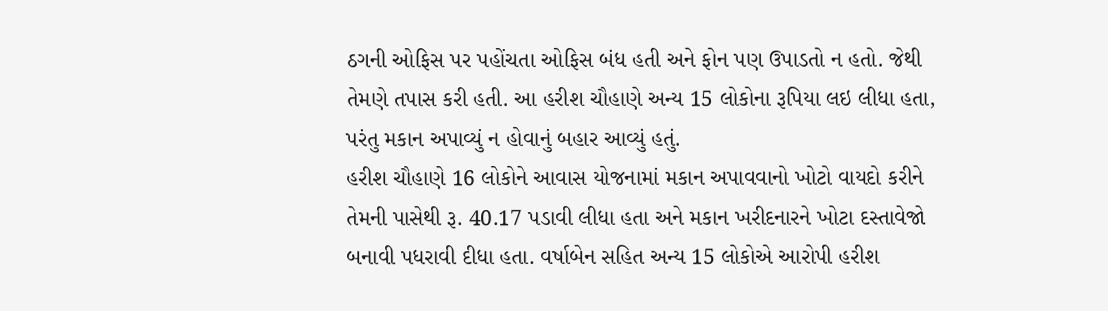ઠગની ઓફિસ પર પહોંચતા ઓફિસ બંધ હતી અને ફોન પણ ઉપાડતો ન હતો. જેથી તેમણે તપાસ કરી હતી. આ હરીશ ચૌહાણે અન્ય 15 લોકોના રૂપિયા લઇ લીધા હતા, પરંતુ મકાન અપાવ્યું ન હોવાનું બહાર આવ્યું હતું.
હરીશ ચૌહાણે 16 લોકોને આવાસ યોજનામાં મકાન અપાવવાનો ખોટો વાયદો કરીને તેમની પાસેથી રૂ. 40.17 પડાવી લીધા હતા અને મકાન ખરીદનારને ખોટા દસ્તાવેજો બનાવી પધરાવી દીધા હતા. વર્ષાબેન સહિત અન્ય 15 લોકોએ આરોપી હરીશ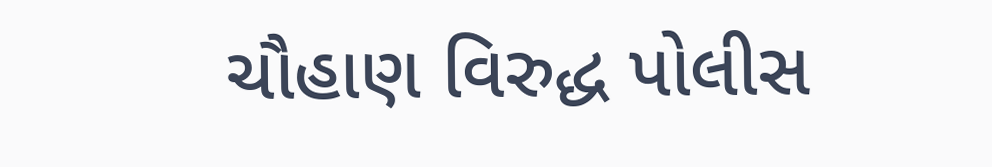ચૌહાણ વિરુદ્ધ પોલીસ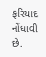ફરિયાદ નોંધાવી છે.